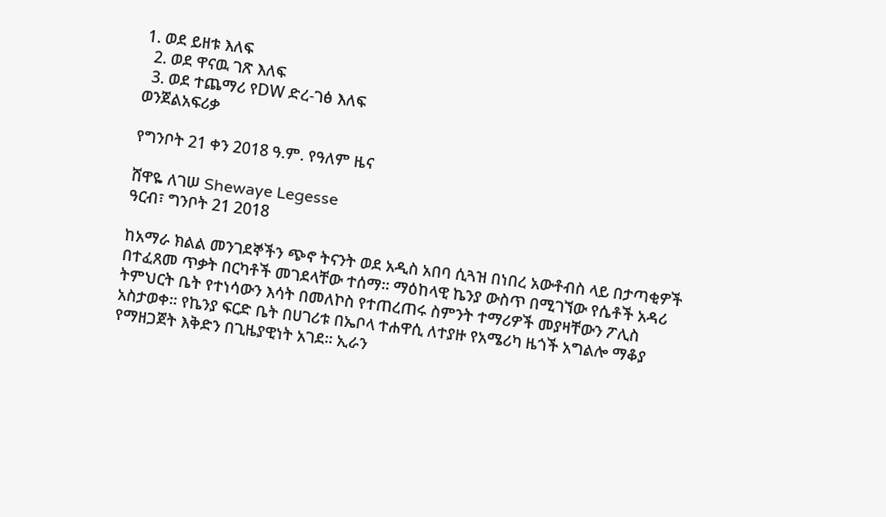1. ወደ ይዘቱ እለፍ
  2. ወደ ዋናዉ ገጽ እለፍ
  3. ወደ ተጨማሪ የDW ድረ-ገፅ እለፍ
ወንጀልአፍሪቃ

የግንቦት 21 ቀን 2018 ዓ.ም. የዓለም ዜና

ሸዋዬ ለገሠ Shewaye Legesse
ዓርብ፣ ግንቦት 21 2018

ከአማራ ክልል መንገደኞችን ጭኖ ትናንት ወደ አዲስ አበባ ሲጓዝ በነበረ አውቶብስ ላይ በታጣቂዎች በተፈጸመ ጥቃት በርካቶች መገደላቸው ተሰማ። ማዕከላዊ ኬንያ ውስጥ በሚገኘው የሴቶች አዳሪ ትምህርት ቤት የተነሳውን እሳት በመለኮስ የተጠረጠሩ ስምንት ተማሪዎች መያዛቸውን ፖሊስ አስታወቀ። የኬንያ ፍርድ ቤት በሀገሪቱ በኤቦላ ተሐዋሲ ለተያዙ የአሜሪካ ዜጎች አግልሎ ማቆያ የማዘጋጀት እቅድን በጊዜያዊነት አገደ። ኢራን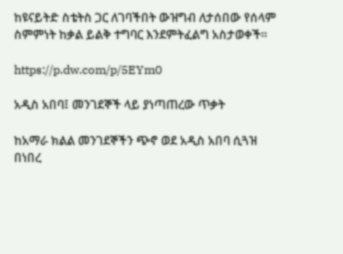ከዩናይትድ ስቴትስ ጋር ለገባችበት ውዝግብ ለታሰበው የሰላም ስምምነት ከቃል ይልቅ ተግባር እንደምትፈልግ አስታወቀች።

https://p.dw.com/p/5EYm0

አዲስ አበባ፤ መንገደኞች ላይ ያነጣጠረው ጥቃት

ከአማራ ክልል መንገደኞችን ጭኖ ወደ አዲስ አበባ ሲጓዝ በነበረ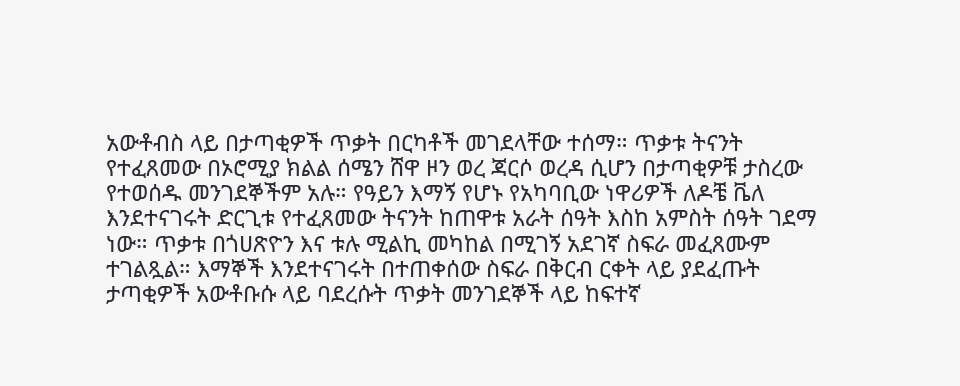አውቶብስ ላይ በታጣቂዎች ጥቃት በርካቶች መገደላቸው ተሰማ። ጥቃቱ ትናንት የተፈጸመው በኦሮሚያ ክልል ሰሜን ሸዋ ዞን ወረ ጃርሶ ወረዳ ሲሆን በታጣቂዎቹ ታስረው የተወሰዱ መንገደኞችም አሉ። የዓይን እማኝ የሆኑ የአካባቢው ነዋሪዎች ለዶቼ ቬለ እንደተናገሩት ድርጊቱ የተፈጸመው ትናንት ከጠዋቱ አራት ሰዓት እስከ አምስት ሰዓት ገደማ ነው። ጥቃቱ በጎሀጽዮን እና ቱሉ ሚልኪ መካከል በሚገኝ አደገኛ ስፍራ መፈጸሙም ተገልጿል። እማኞች እንደተናገሩት በተጠቀሰው ስፍራ በቅርብ ርቀት ላይ ያደፈጡት ታጣቂዎች አውቶቡሱ ላይ ባደረሱት ጥቃት መንገደኞች ላይ ከፍተኛ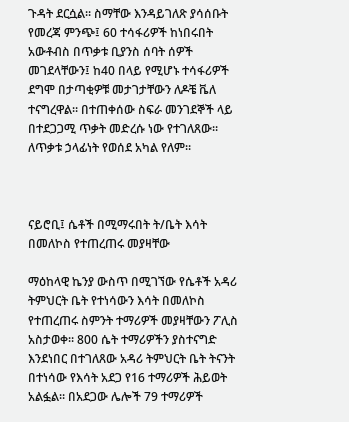ጉዳት ደርሷል። ስማቸው እንዳይገለጽ ያሳሰቡት የመረጃ ምንጭ፤ 60 ተሳፋሪዎች ከነበሩበት አውቶብስ በጥቃቱ ቢያንስ ሰባት ሰዎች መገደላቸውን፤ ከ40 በላይ የሚሆኑ ተሳፋሪዎች ደግሞ በታጣቂዎቹ መታገታቸውን ለዶቼ ቬለ ተናግረዋል። በተጠቀሰው ስፍራ መንገደኞች ላይ በተደጋጋሚ ጥቃት መድረሱ ነው የተገለጸው። ለጥቃቱ ኃላፊነት የወሰደ አካል የለም።



ናይሮቢ፤ ሴቶች በሚማሩበት ት/ቤት እሳት በመለኮስ የተጠረጠሩ መያዛቸው

ማዕከላዊ ኬንያ ውስጥ በሚገኘው የሴቶች አዳሪ ትምህርት ቤት የተነሳውን እሳት በመለኮስ የተጠረጠሩ ስምንት ተማሪዎች መያዛቸውን ፖሊስ አስታወቀ። 800 ሴት ተማሪዎችን ያስተናግድ እንደነበር በተገለጸው አዳሪ ትምህርት ቤት ትናንት በተነሳው የእሳት አደጋ የ16 ተማሪዎች ሕይወት አልፏል። በአደጋው ሌሎች 79 ተማሪዎች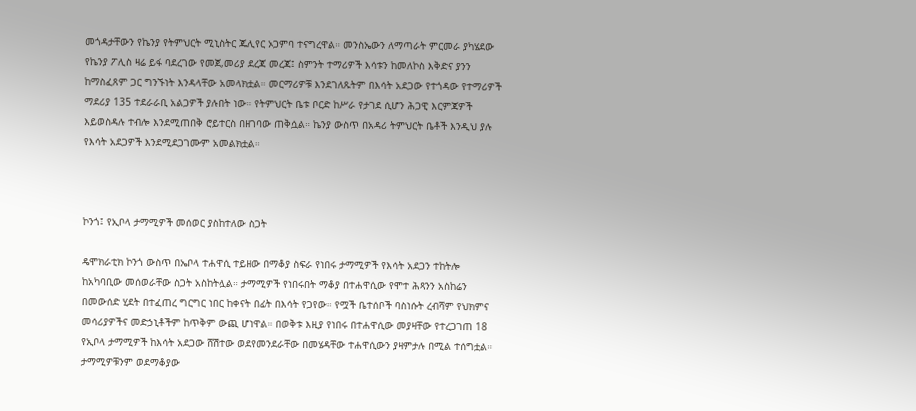መጎዳታቸውን የኬንያ የትምህርት ሚኒስትር ጁሊየር ኦጋምባ ተናግረዋል። መንስኤውን ለማጣራት ምርመራ ያካሄደው የኬንያ ፖሊስ ዛሬ ይፋ ባደረገው የመጀ,መሪያ ደረጃ መረጃ፤ ስምንት ተማሪዎች እሳቱን ከመለኮስ እቅድና ያንን ከማስፈጸም ጋር ግንኙነት እንዳላቸው አመላክቷል። መርማሪዎቹ እንደገለጹትም በእሳት አደጋው የተጎዳው የተማሪዎች ማደሪያ 135 ተደራራቢ አልጋዎች ያሉበት ነው። የትምህርት ቤቱ ቦርድ ከሥራ የታገደ ሲሆን ሕጋዊ እርምጃዎች እይወስዳሉ ተብሎ እንደሚጠበቅ ሮይተርስ በዘገባው ጠቅሷል። ኬንያ ውስጥ በአዳሪ ትምህርት ቤቶች እንዲህ ያሉ የእሳት አደጋዎች እንደሚደጋገሙም አመልክቷል።



ኮንጎ፤ የኢቦላ ታማሚዎች መሰወር ያስከተለው ስጋት

ዴሞክራቲክ ኮንጎ ውስጥ በኤቦላ ተሐዋሲ ተይዘው በማቆያ ስፍራ የነበሩ ታማሚዎች የእሳት አደጋን ተከትሎ ከአካባቢው መሰወራቸው ስጋት አስከትሏል። ታማሚዎች የነበሩበት ማቆያ በተሐዋሲው የሞተ ሕጻንን አስከሬን በመውሰድ ሂደት በተፈጠረ ግርግር ነበር ከቀናት በፊት በእሳት የጋየው። የሟች ቤተሰቦች ባስነሱት ረብሻም የህክምና መሳሪያዎችና መድኃኒቶችም ከጥቅም ውጪ ሆነዋል። በወቅቱ እዚያ የነበሩ በተሐዋሲው መያዛቸው የተረጋገጠ 18 የኢቦላ ታማሚዎች ከእሳት አደጋው ሸሽተው ወደየመንደራቸው በመሄዳቸው ተሐዋሲውን ያዛምታሉ በሚል ተሰግቷል። ታማሚዎቹንም ወደማቆያው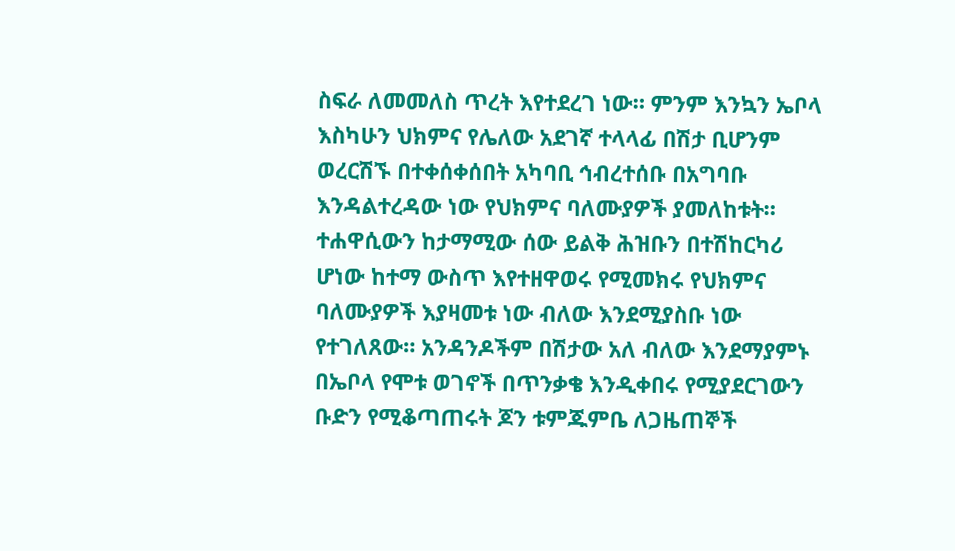ስፍራ ለመመለስ ጥረት እየተደረገ ነው። ምንም እንኳን ኤቦላ እስካሁን ህክምና የሌለው አደገኛ ተላላፊ በሽታ ቢሆንም ወረርሽኙ በተቀሰቀሰበት አካባቢ ኅብረተሰቡ በአግባቡ እንዳልተረዳው ነው የህክምና ባለሙያዎች ያመለከቱት። ተሐዋሲውን ከታማሚው ሰው ይልቅ ሕዝቡን በተሽከርካሪ ሆነው ከተማ ውስጥ እየተዘዋወሩ የሚመክሩ የህክምና ባለሙያዎች እያዛመቱ ነው ብለው እንደሚያስቡ ነው የተገለጸው። አንዳንዶችም በሽታው አለ ብለው እንደማያምኑ በኤቦላ የሞቱ ወገኖች በጥንቃቄ እንዲቀበሩ የሚያደርገውን ቡድን የሚቆጣጠሩት ጆን ቱምጁምቤ ለጋዜጠኞች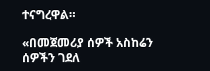ተናግረዋል።

«በመጀመሪያ ሰዎች አስከሬን ሰዎችን ገደለ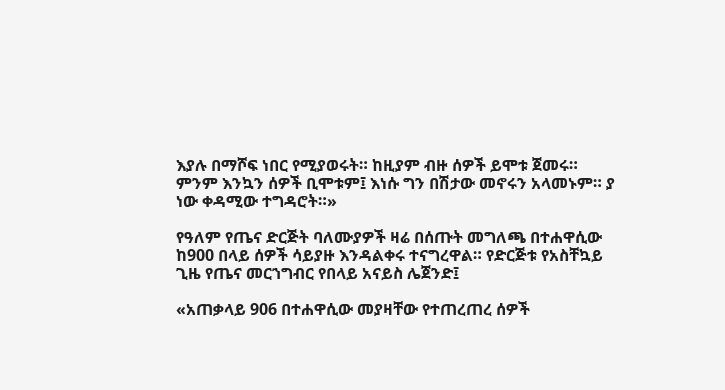እያሉ በማሾፍ ነበር የሚያወሩት። ከዚያም ብዙ ሰዎች ይሞቱ ጀመሩ። ምንም እንኳን ሰዎች ቢሞቱም፤ እነሱ ግን በሽታው መኖሩን አላመኑም። ያ ነው ቀዳሚው ተግዳሮት።»

የዓለም የጤና ድርጅት ባለሙያዎች ዛሬ በሰጡት መግለጫ በተሐዋሲው ከ900 በላይ ሰዎች ሳይያዙ እንዳልቀሩ ተናግረዋል። የድርጅቱ የአስቸኳይ ጊዜ የጤና መርኀግብር የበላይ አናይስ ሌጀንድ፤

«አጠቃላይ 906 በተሐዋሲው መያዛቸው የተጠረጠረ ሰዎች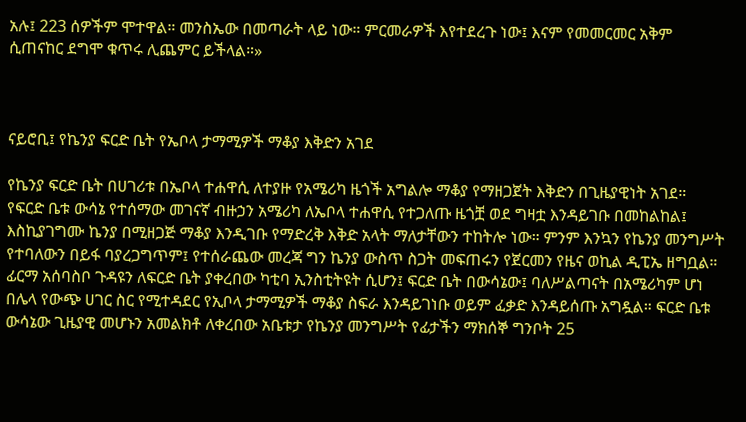አሉ፤ 223 ሰዎችም ሞተዋል። መንስኤው በመጣራት ላይ ነው። ምርመራዎች እየተደረጉ ነው፤ እናም የመመርመር አቅም ሲጠናከር ደግሞ ቁጥሩ ሊጨምር ይችላል።»



ናይሮቢ፤ የኬንያ ፍርድ ቤት የኤቦላ ታማሚዎች ማቆያ እቅድን አገደ

የኬንያ ፍርድ ቤት በሀገሪቱ በኤቦላ ተሐዋሲ ለተያዙ የአሜሪካ ዜጎች አግልሎ ማቆያ የማዘጋጀት እቅድን በጊዜያዊነት አገደ። የፍርድ ቤቱ ውሳኔ የተሰማው መገናኛ ብዙኃን አሜሪካ ለኤቦላ ተሐዋሲ የተጋለጡ ዜጎቿ ወደ ግዛቷ እንዳይገቡ በመከልከል፤ እስኪያገግሙ ኬንያ በሚዘጋጅ ማቆያ እንዲገቡ የማድረቅ እቅድ አላት ማለታቸውን ተከትሎ ነው። ምንም እንኳን የኬንያ መንግሥት የተባለውን በይፋ ባያረጋግጥም፤ የተሰራጨው መረጃ ግን ኬንያ ውስጥ ስጋት መፍጠሩን የጀርመን የዜና ወኪል ዲፒኤ ዘግቧል። ፊርማ አሰባስቦ ጉዳዩን ለፍርድ ቤት ያቀረበው ካቲባ ኢንስቲትዩት ሲሆን፤ ፍርድ ቤት በውሳኔው፤ ባለሥልጣናት በአሜሪካም ሆነ በሌላ የውጭ ሀገር ስር የሚተዳደር የኢቦላ ታማሚዎች ማቆያ ስፍራ እንዳይገነቡ ወይም ፈቃድ እንዳይሰጡ አግዷል። ፍርድ ቤቱ ውሳኔው ጊዜያዊ መሆኑን አመልክቶ ለቀረበው አቤቱታ የኬንያ መንግሥት የፊታችን ማክሰኞ ግንቦት 25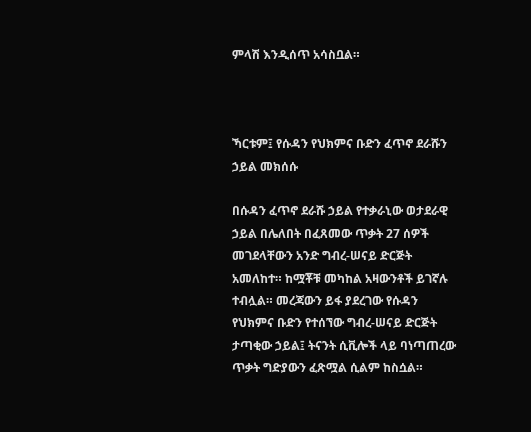ምላሽ እንዲሰጥ አሳስቧል።



ኻርቱም፤ የሱዳን የህክምና ቡድን ፈጥኖ ደራሹን ኃይል መክሰሱ

በሱዳን ፈጥኖ ደራሹ ኃይል የተቃራኒው ወታደራዊ ኃይል በሌለበት በፈጸመው ጥቃት 27 ሰዎች መገደላቸውን አንድ ግብረ-ሠናይ ድርጅት አመለከተ። ከሟቾቹ መካከል አዛውንቶች ይገኛሉ ተብሏል። መረጃውን ይፋ ያደረገው የሱዳን የህክምና ቡድን የተሰኘው ግብረ-ሠናይ ድርጅት ታጣቂው ኃይል፤ ትናንት ሲቪሎች ላይ ባነጣጠረው ጥቃት ግድያውን ፈጽሟል ሲልም ከስሷል።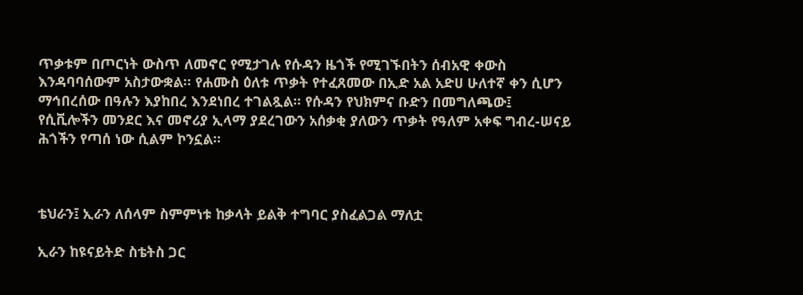ጥቃቱም በጦርነት ውስጥ ለመኖር የሚታገሉ የሱዳን ዜጎች የሚገኙበትን ሰብአዊ ቀውስ እንዳባባሰውም አስታውቋል። የሐሙስ ዕለቱ ጥቃት የተፈጸመው በኢድ አል አድሀ ሁለተኛ ቀን ሲሆን ማኅበረሰው በዓሉን እያከበረ እንደነበረ ተገልጿል። የሱዳን የህክምና ቡድን በመግለጫው፤ የሲቪሎችን መንደር እና መኖሪያ ኢላማ ያደረገውን አሰቃቂ ያለውን ጥቃት የዓለም አቀፍ ግብረ-ሠናይ ሕጎችን የጣሰ ነው ሲልም ኮንኗል።



ቴህራን፤ ኢራን ለሰላም ስምምነቱ ከቃላት ይልቅ ተግባር ያስፈልጋል ማለቷ

ኢራን ከዩናይትድ ስቴትስ ጋር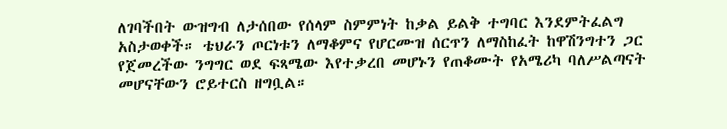ለገባችበት ውዝግብ ለታሰበው የሰላም ስምምነት ከቃል ይልቅ ተግባር እንደምትፈልግ አስታወቀች። ቴህራን ጦርነቱን ለማቆምና የሆርሙዝ ሰርጥን ለማስከፈት ከዋሽንግተን ጋር የጀመረችው ንግግር ወደ ፍጻሜው እየተቃረበ መሆኑን የጠቆሙት የአሜሪካ ባለሥልጣናት መሆናቸውን ሮይተርስ ዘግቧል።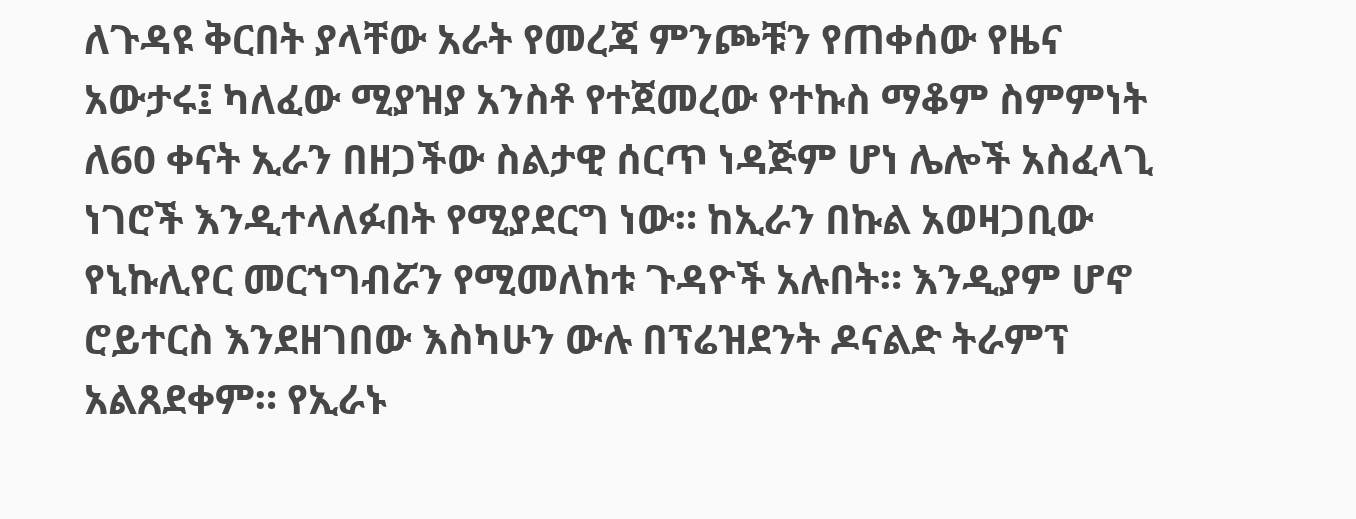ለጉዳዩ ቅርበት ያላቸው አራት የመረጃ ምንጮቹን የጠቀሰው የዜና አውታሩ፤ ካለፈው ሚያዝያ አንስቶ የተጀመረው የተኩስ ማቆም ስምምነት ለ60 ቀናት ኢራን በዘጋችው ስልታዊ ሰርጥ ነዳጅም ሆነ ሌሎች አስፈላጊ ነገሮች እንዲተላለፉበት የሚያደርግ ነው። ከኢራን በኩል አወዛጋቢው የኒኩሊየር መርኀግብሯን የሚመለከቱ ጉዳዮች አሉበት። እንዲያም ሆኖ ሮይተርስ እንደዘገበው እስካሁን ውሉ በፕሬዝደንት ዶናልድ ትራምፕ አልጸደቀም። የኢራኑ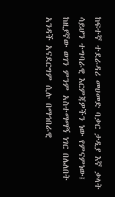ከፍተኛ ተደራዳሪ መሀመድ ባቃር ታዲያ እኛ ቃላት ሳይሆን ተግባራዊ እርምጃዎችን ነው የምናምነው፤ ከዚያኛው ወገን ምንም አስተማማኝ ነገር በሌለበት አንዳች አናደርግም ሲሉ በማኅበራዊ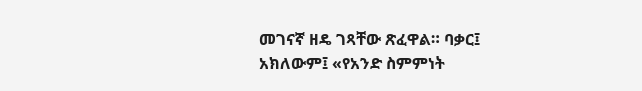መገናኛ ዘዴ ገጻቸው ጽፈዋል። ባቃር፤ አክለውም፤ «የአንድ ስምምነት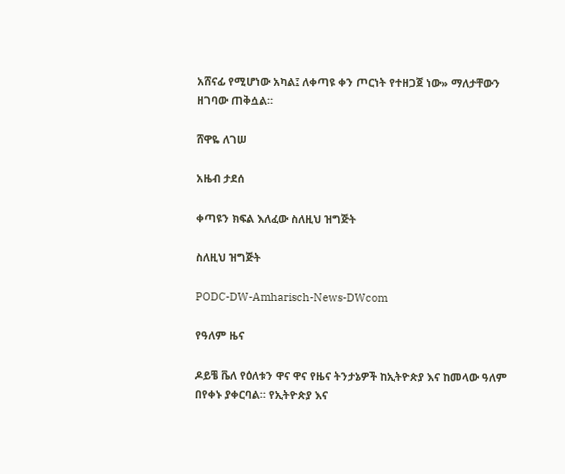አሸናፊ የሚሆነው አካል፤ ለቀጣዩ ቀን ጦርነት የተዘጋጀ ነው» ማለታቸውን ዘገባው ጠቅሷል።

ሸዋዬ ለገሠ

አዜብ ታደሰ

ቀጣዩን ክፍል እለፈው ስለዚህ ዝግጅት

ስለዚህ ዝግጅት

PODC-DW-Amharisch-News-DWcom

የዓለም ዜና

ዶይቼ ቬለ የዕለቱን ዋና ዋና የዜና ትንታኔዎች ከኢትዮጵያ እና ከመላው ዓለም በየቀኑ ያቀርባል። የኢትዮጵያ እና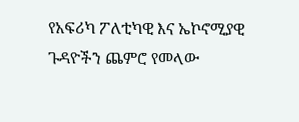የአፍሪካ ፖለቲካዊ እና ኤኮኖሚያዊ ጉዳዮችን ጨምሮ የመላው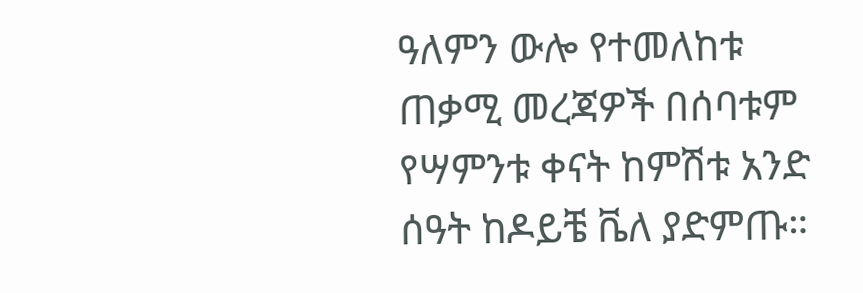ዓለምን ውሎ የተመለከቱ ጠቃሚ መረጃዎች በሰባቱም የሣምንቱ ቀናት ከምሽቱ አንድ ሰዓት ከዶይቼ ቬለ ያድምጡ።